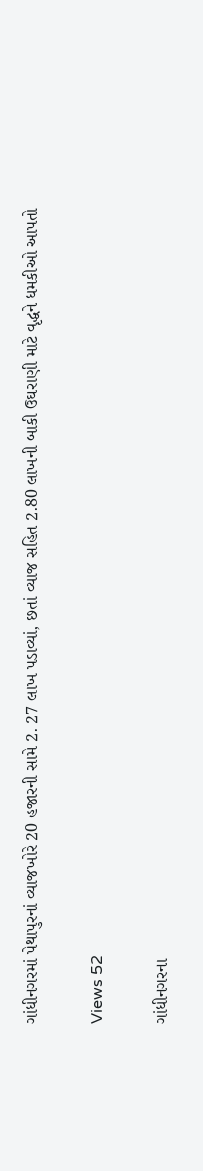ગાંધીનગરમાં પેથાપુરનાં વ્યાજખોરે 20 હજારની સામે 2. 27 લાખ પડાવ્યાં, છતાં વ્યાજ સહિત 2.80 લાખની બાકી ઉઘરાણી માટે વૃદ્ધને ધમકીઓ આપતો

Views 52

ગાંધીનગરના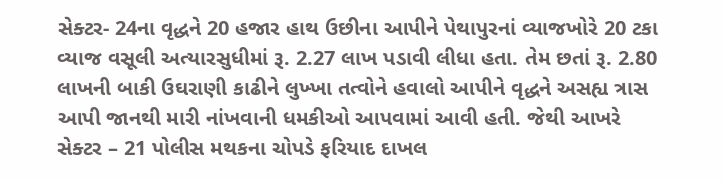સેક્ટર- 24ના વૃદ્ધને 20 હજાર હાથ ઉછીના આપીને પેથાપુરનાં વ્યાજખોરે 20 ટકા વ્યાજ વસૂલી અત્યારસુધીમાં રૂ. 2.27 લાખ પડાવી લીધા હતા. તેમ છતાં રૂ. 2.80 લાખની બાકી ઉઘરાણી કાઢીને લુખ્ખા તત્વોને હવાલો આપીને વૃદ્ધને અસહ્ય ત્રાસ આપી જાનથી મારી નાંખવાની ધમકીઓ આપવામાં આવી હતી. જેથી આખરે સેક્ટર – 21 પોલીસ મથકના ચોપડે ફરિયાદ દાખલ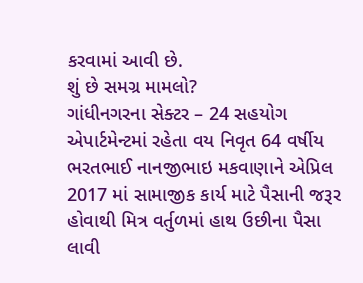કરવામાં આવી છે.
શું છે સમગ્ર મામલો?
ગાંધીનગરના સેક્ટર – 24 સહયોગ એપાર્ટમેન્ટમાં રહેતા વય નિવૃત 64 વર્ષીય ભરતભાઈ નાનજીભાઇ મકવાણાને એપ્રિલ 2017 માં સામાજીક કાર્ય માટે પૈસાની જરૂર હોવાથી મિત્ર વર્તુળમાં હાથ ઉછીના પૈસા લાવી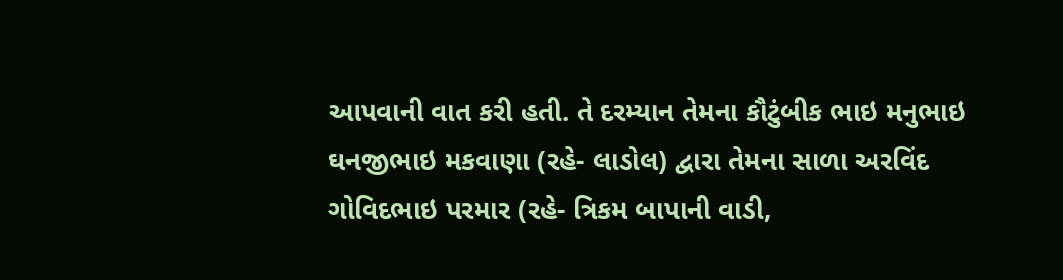આપવાની વાત કરી હતી. તે દરમ્યાન તેમના કૌટુંબીક ભાઇ મનુભાઇ ઘનજીભાઇ મકવાણા (રહે- લાડોલ) દ્વારા તેમના સાળા અરવિંદ ગોવિદભાઇ પરમાર (રહે- ત્રિકમ બાપાની વાડી,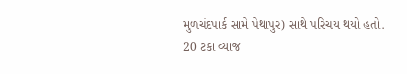મુળચંદપાર્ક સામે પેથાપુર) સાથે પરિચય થયો હતો.
20 ટકા વ્યાજ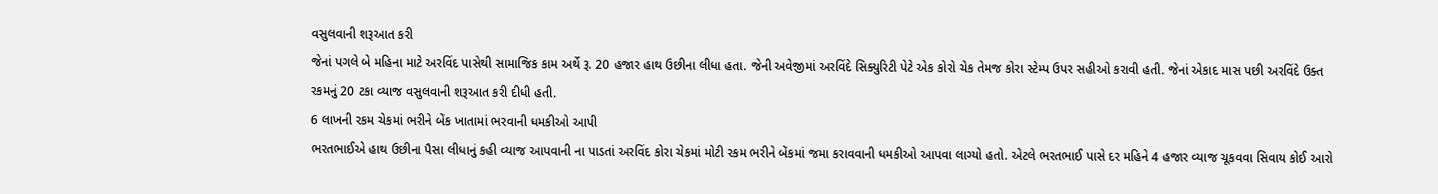વસુલવાની શરૂઆત કરી
જેનાં પગલે બે મહિના માટે અરવિંદ પાસેથી સામાજિક કામ અર્થે રૂ. 20 હજાર હાથ ઉછીના લીધા હતા. જેની અવેજીમાં અરવિંદે સિક્યુરિટી પેટે એક કોરો ચેક તેમજ કોરા સ્ટેમ્પ ઉપર સહીઓ કરાવી હતી. જેનાં એકાદ માસ પછી અરવિંદે ઉક્ત રકમનું 20 ટકા વ્યાજ વસુલવાની શરૂઆત કરી દીધી હતી.
6 લાખની રકમ ચેકમાં ભરીને બેંક ખાતામાં ભરવાની ધમકીઓ આપી
ભરતભાઈએ હાથ ઉછીના પૈસા લીધાનું કહી વ્યાજ આપવાની ના પાડતાં અરવિંદ કોરા ચેકમાં મોટી રકમ ભરીને બેંકમાં જમા કરાવવાની ધમકીઓ આપવા લાગ્યો હતો. એટલે ભરતભાઈ પાસે દર મહિને 4 હજાર વ્યાજ ચૂકવવા સિવાય કોઈ આરો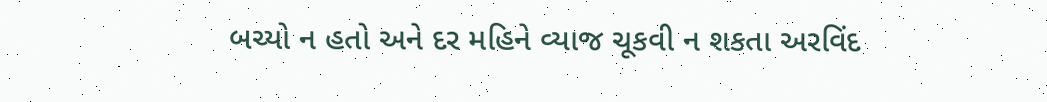બચ્યો ન હતો અને દર મહિને વ્યાજ ચૂકવી ન શકતા અરવિંદ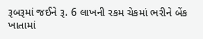રૂબરૂમાં જઈને રૂ. 6 લાખની રકમ ચેકમાં ભરીને બેંક ખાતામાં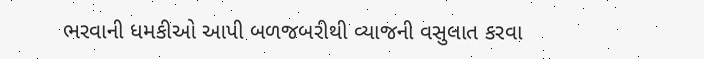ભરવાની ધમકીઓ આપી બળજબરીથી વ્યાજની વસુલાત કરવા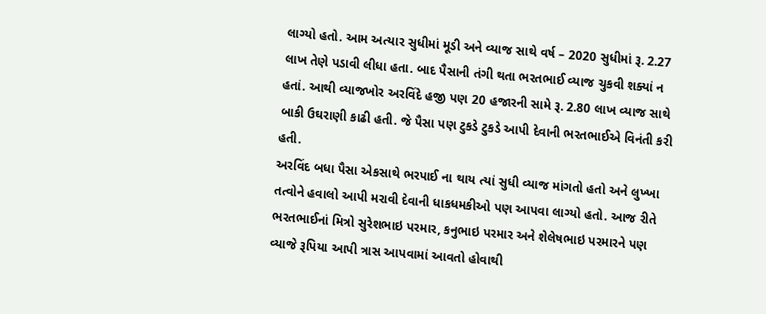લાગ્યો હતો. આમ અત્યાર સુધીમાં મૂડી અને વ્યાજ સાથે વર્ષ – 2020 સુધીમાં રૂ. 2.27 લાખ તેણે પડાવી લીધા હતા. બાદ પૈસાની તંગી થતા ભરતભાઈ વ્યાજ ચુકવી શક્યાં ન હતાં. આથી વ્યાજખોર અરવિંદે હજી પણ 20 હજારની સામે રૂ. 2.80 લાખ વ્યાજ સાથે બાકી ઉઘરાણી કાઢી હતી. જે પૈસા પણ ટુકડે ટુકડે આપી દેવાની ભરતભાઈએ વિનંતી કરી હતી.
અરવિંદ બધા પૈસા એકસાથે ભરપાઈ ના થાય ત્યાં સુધી વ્યાજ માંગતો હતો અને લુખ્ખા તત્વોને હવાલો આપી મરાવી દેવાની ધાકધમકીઓ પણ આપવા લાગ્યો હતો. આજ રીતે ભરતભાઈનાં મિત્રો સુરેશભાઇ પરમાર, કનુભાઇ પરમાર અને શેલેષભાઇ પરમારને પણ વ્યાજે રૂપિયા આપી ત્રાસ આપવામાં આવતો હોવાથી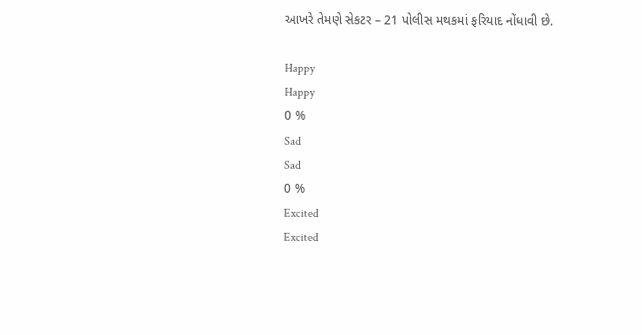આખરે તેમણે સેકટર – 21 પોલીસ મથકમાં ફરિયાદ નોંધાવી છે.

Happy
Happy
0 %
Sad
Sad
0 %
Excited
Excited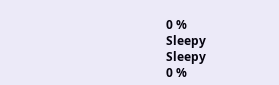0 %
Sleepy
Sleepy
0 %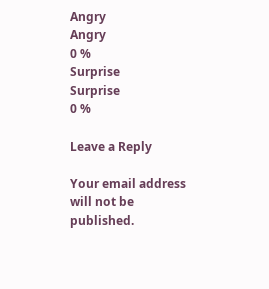Angry
Angry
0 %
Surprise
Surprise
0 %

Leave a Reply

Your email address will not be published.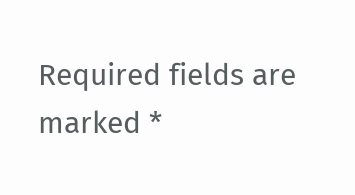Required fields are marked *